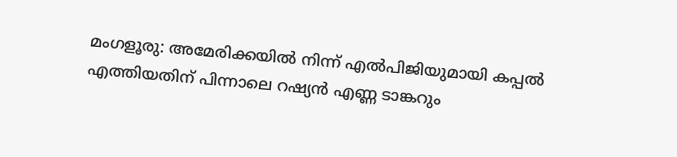മംഗളൂരു: അമേരിക്കയിൽ നിന്ന് എൽപിജിയുമായി കപ്പൽ എത്തിയതിന് പിന്നാലെ റഷ്യൻ എണ്ണ ടാങ്കറും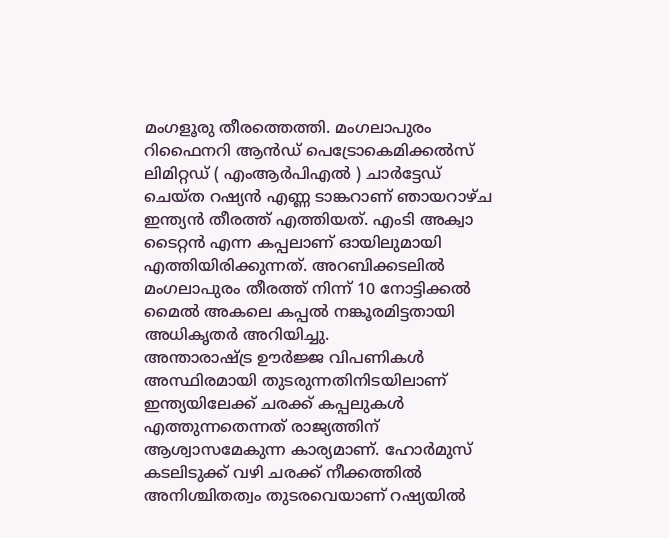മംഗളൂരു തീരത്തെത്തി. മംഗലാപുരം റിഫൈനറി ആൻഡ് പെട്രോകെമിക്കൽസ് ലിമിറ്റഡ് ( എംആർപിഎൽ ) ചാർട്ടേഡ് ചെയ്ത റഷ്യൻ എണ്ണ ടാങ്കറാണ് ഞായറാഴ്ച ഇന്ത്യൻ തീരത്ത് എത്തിയത്. എംടി അക്വാ ടൈറ്റൻ എന്ന കപ്പലാണ് ഓയിലുമായി എത്തിയിരിക്കുന്നത്. അറബിക്കടലിൽ മംഗലാപുരം തീരത്ത് നിന്ന് 10 നോട്ടിക്കൽ മൈൽ അകലെ കപ്പൽ നങ്കൂരമിട്ടതായി അധികൃതർ അറിയിച്ചു.
അന്താരാഷ്ട്ര ഊർജ്ജ വിപണികൾ അസ്ഥിരമായി തുടരുന്നതിനിടയിലാണ് ഇന്ത്യയിലേക്ക് ചരക്ക് കപ്പലുകൾ എത്തുന്നതെന്നത് രാജ്യത്തിന് ആശ്വാസമേകുന്ന കാര്യമാണ്. ഹോർമുസ് കടലിടുക്ക് വഴി ചരക്ക് നീക്കത്തിൽ അനിശ്ചിതത്വം തുടരവെയാണ് റഷ്യയിൽ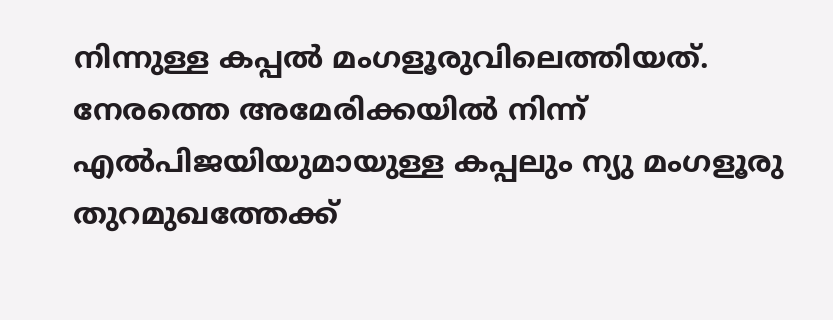നിന്നുള്ള കപ്പൽ മംഗളൂരുവിലെത്തിയത്. നേരത്തെ അമേരിക്കയിൽ നിന്ന് എൽപിജയിയുമായുള്ള കപ്പലും ന്യു മംഗളൂരു തുറമുഖത്തേക്ക്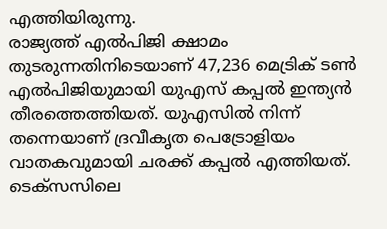എത്തിയിരുന്നു.
രാജ്യത്ത് എൽപിജി ക്ഷാമം തുടരുന്നതിനിടെയാണ് 47,236 മെട്രിക് ടൺ എൽപിജിയുമായി യുഎസ് കപ്പൽ ഇന്ത്യൻ തീരത്തെത്തിയത്. യുഎസിൽ നിന്ന് തന്നെയാണ് ദ്രവീകൃത പെട്രോളിയം വാതകവുമായി ചരക്ക് കപ്പൽ എത്തിയത്. ടെക്സസിലെ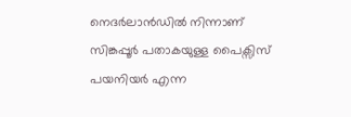നെദർലാൻഡിൽ നിന്നാണ് സിങ്കപ്പൂർ പതാകയുള്ള പൈക്സിസ് പയനിയർ എന്ന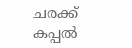ചരക്ക് കപ്പൽ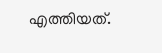എത്തിയത്.